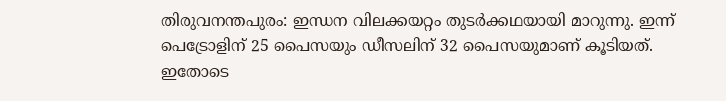തിരുവനന്തപുരം: ഇന്ധന വിലക്കയറ്റം തുടർക്കഥയായി മാറുന്നു. ഇന്ന് പെട്രോളിന് 25 പൈസയും ഡീസലിന് 32 പൈസയുമാണ് കൂടിയത്. ഇതോടെ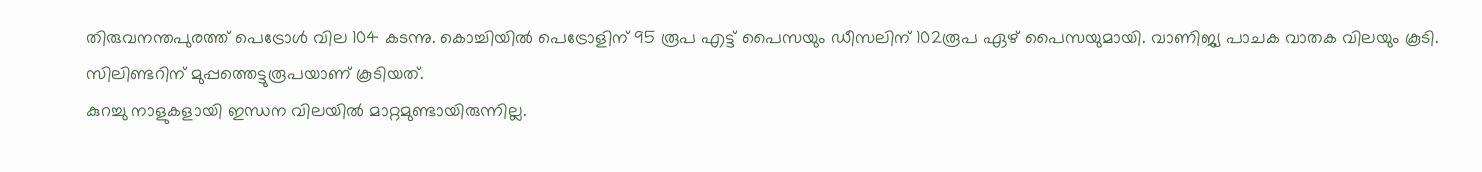തിരുവനന്തപുരത്ത് പെട്രോൾ വില 104 കടന്നു. കൊച്ചിയിൽ പെട്രോളിന് 95 രൂപ എട്ട് പൈസയും ഡീസലിന് 102രൂപ ഏഴ് പൈസയുമായി. വാണിജ്യ പാചക വാതക വിലയും കൂടി. സിലിണ്ടറിന് മുപ്പത്തെട്ടുരൂപയാണ് കൂടിയത്.
കുറച്ചു നാളുകളായി ഇന്ധന വിലയിൽ മാറ്റമുണ്ടായിരുന്നില്ല.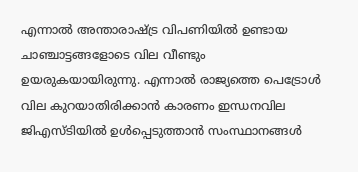എന്നാൽ അന്താരാഷ്ട്ര വിപണിയിൽ ഉണ്ടായ ചാഞ്ചാട്ടങ്ങളോടെ വില വീണ്ടും ഉയരുകയായിരുന്നു. എന്നാൽ രാജ്യത്തെ പെട്രോൾ വില കുറയാതിരിക്കാൻ കാരണം ഇന്ധനവില ജിഎസ്ടിയിൽ ഉൾപ്പെടുത്താൻ സംസ്ഥാനങ്ങൾ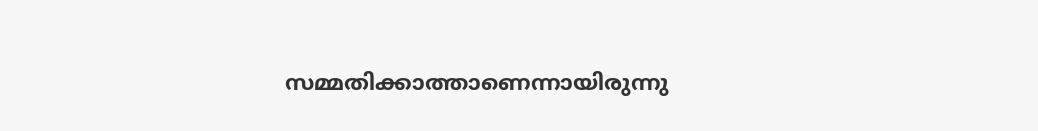സമ്മതിക്കാത്താണെന്നായിരുന്നു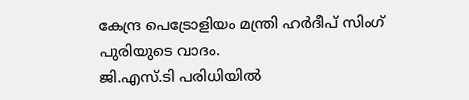കേന്ദ്ര പെട്രോളിയം മന്ത്രി ഹർദീപ് സിംഗ് പുരിയുടെ വാദം.
ജി.എസ്.ടി പരിധിയിൽ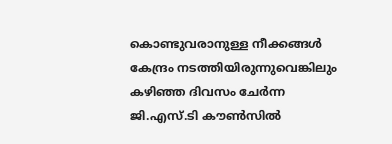കൊണ്ടുവരാനുള്ള നീക്കങ്ങൾ കേന്ദ്രം നടത്തിയിരുന്നുവെങ്കിലും കഴിഞ്ഞ ദിവസം ചേർന്ന ജി.എസ്.ടി കൗൺസിൽ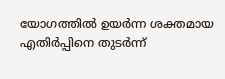യോഗത്തിൽ ഉയർന്ന ശക്തമായ എതിർപ്പിനെ തുടർന്ന്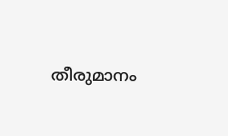തീരുമാനം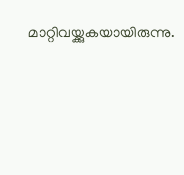മാറ്റിവയ്ക്കുകയായിരുന്നു.